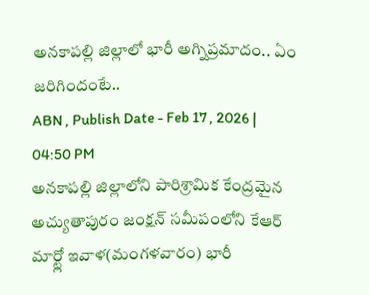అనకాపల్లి జిల్లాలో భారీ అగ్నిప్రమాదం.. ఏం జరిగిందంటే..
ABN , Publish Date - Feb 17 , 2026 | 04:50 PM
అనకాపల్లి జిల్లాలోని పారిశ్రామిక కేంద్రమైన అచ్యుతాపురం జంక్షన్ సమీపంలోని కేఆర్ మార్ట్లో ఇవాళ(మంగళవారం) భారీ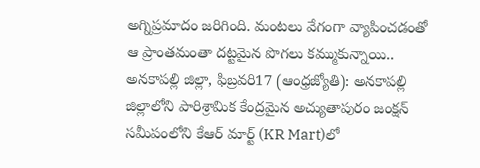అగ్నిప్రమాదం జరిగింది. మంటలు వేగంగా వ్యాపించడంతో ఆ ప్రాంతమంతా దట్టమైన పొగలు కమ్ముకున్నాయి..
అనకాపల్లి జిల్లా, ఫిబ్రవరి17 (ఆంధ్రజ్యోతి): అనకాపల్లి జిల్లాలోని పారిశ్రామిక కేంద్రమైన అచ్యుతాపురం జంక్షన్ సమీపంలోని కేఆర్ మార్ట్ (KR Mart)లో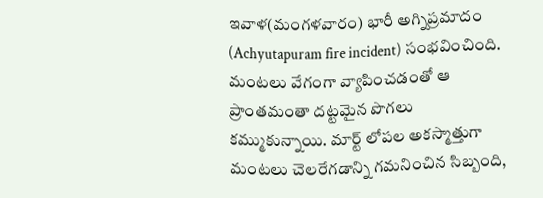ఇవాళ(మంగళవారం) భారీ అగ్నిప్రమాదం (Achyutapuram fire incident) సంభవించింది. మంటలు వేగంగా వ్యాపించడంతో ఆ ప్రాంతమంతా దట్టమైన పొగలు కమ్ముకున్నాయి. మార్ట్ లోపల అకస్మాత్తుగా మంటలు చెలరేగడాన్ని గమనించిన సిబ్బంది,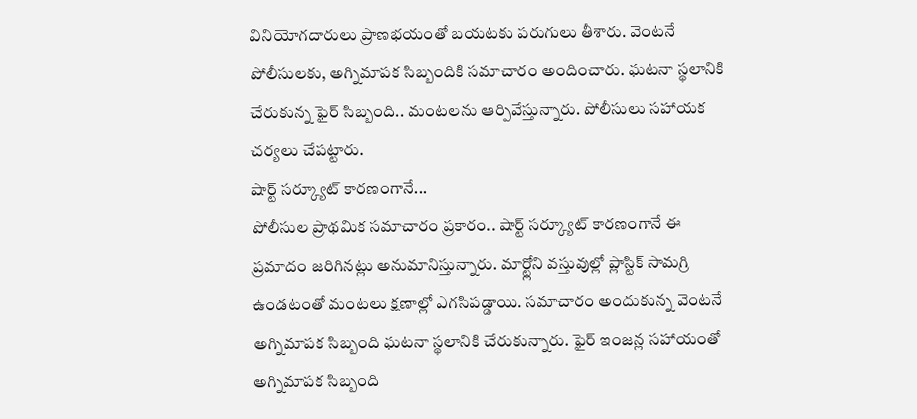వినియోగదారులు ప్రాణభయంతో బయటకు పరుగులు తీశారు. వెంటనే పోలీసులకు, అగ్నిమాపక సిబ్బందికి సమాచారం అందించారు. ఘటనా స్థలానికి చేరుకున్న ఫైర్ సిబ్బంది.. మంటలను ఆర్పివేస్తున్నారు. పోలీసులు సహాయక చర్యలు చేపట్టారు.
షార్ట్ సర్క్యూట్ కారణంగానే...
పోలీసుల ప్రాథమిక సమాచారం ప్రకారం.. షార్ట్ సర్క్యూట్ కారణంగానే ఈ ప్రమాదం జరిగినట్లు అనుమానిస్తున్నారు. మార్ట్లోని వస్తువుల్లో ప్లాస్టిక్ సామగ్రి ఉండటంతో మంటలు క్షణాల్లో ఎగసిపడ్డాయి. సమాచారం అందుకున్న వెంటనే అగ్నిమాపక సిబ్బంది ఘటనా స్థలానికి చేరుకున్నారు. ఫైర్ ఇంజన్ల సహాయంతో అగ్నిమాపక సిబ్బంది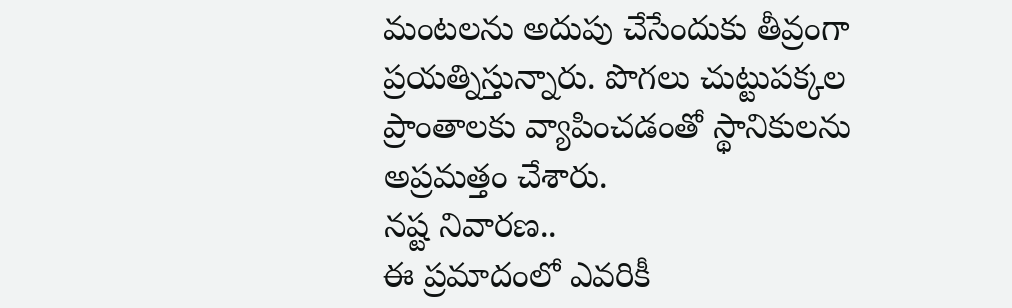మంటలను అదుపు చేసేందుకు తీవ్రంగా ప్రయత్నిస్తున్నారు. పొగలు చుట్టుపక్కల ప్రాంతాలకు వ్యాపించడంతో స్థానికులను అప్రమత్తం చేశారు.
నష్ట నివారణ..
ఈ ప్రమాదంలో ఎవరికీ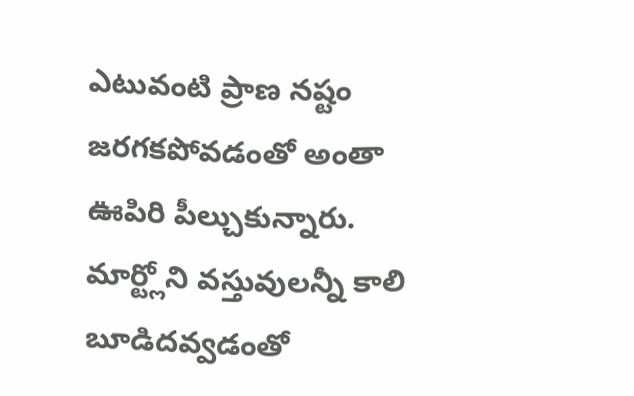ఎటువంటి ప్రాణ నష్టం జరగకపోవడంతో అంతా ఊపిరి పీల్చుకున్నారు. మార్ట్లోని వస్తువులన్నీ కాలి బూడిదవ్వడంతో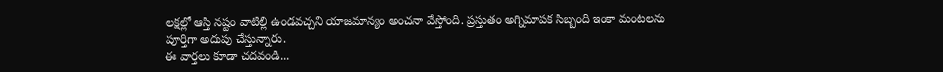లక్షల్లో ఆస్తి నష్టం వాటిల్లి ఉండవచ్చని యాజమాన్యం అంచనా వేస్తోంది. ప్రస్తుతం అగ్నిమాపక సిబ్బంది ఇంకా మంటలను పూర్తిగా అదుపు చేస్తున్నారు.
ఈ వార్తలు కూడా చదవండి...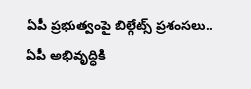ఏపీ ప్రభుత్వంపై బిల్గేట్స్ ప్రశంసలు..
ఏపీ అభివృద్ధికి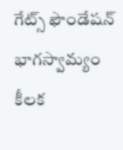గేట్స్ ఫౌండేషన్ భాగస్వామ్యం కీలక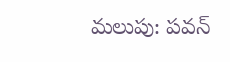మలుపు: పవన్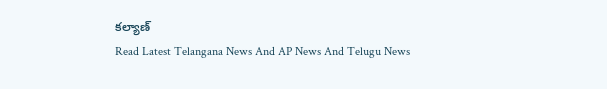కల్యాణ్
Read Latest Telangana News And AP News And Telugu News